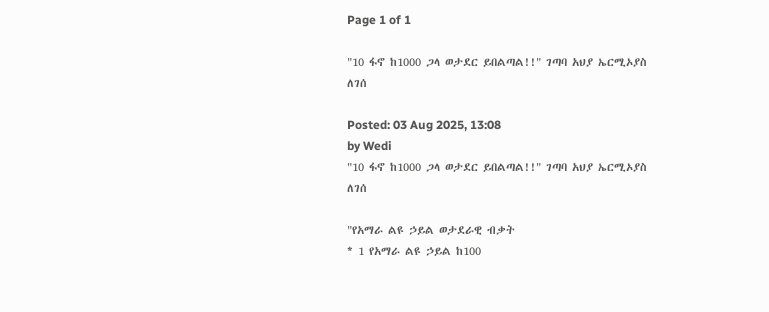Page 1 of 1

"10 ፋኖ ከ1000 ጋላ ወታደር ይበልጣል!!" ገጣባ አህያ ኤርሚኦያስ ለገሰ

Posted: 03 Aug 2025, 13:08
by Wedi
"10 ፋኖ ከ1000 ጋላ ወታደር ይበልጣል!!" ገጣባ አህያ ኤርሚኦያስ ለገሰ

"የአማራ ልዩ ኃይል ወታደራዊ ብቃት
* 1 የአማራ ልዩ ኃይል ከ100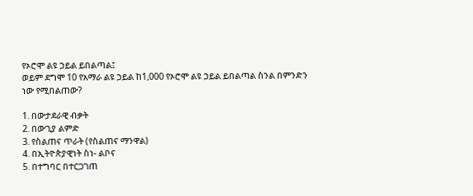የኦሮሞ ልዩ ኃይል ይበልጣል፤
ወይም ደግሞ 10 የአማራ ልዩ ኃይል ከ1,000 የኦሮሞ ልዩ ኃይል ይበልጣል ስንል በምንድን ነው የሚበልጠው?

1. በውታደራዊ ብቃት
2. በውጊያ ልምድ
3. የስልጠና ጥራት (የስልጠና ማንዋል)
4. በኢትዮጵያዊነት ስነ- ልቦና
5. በተግባር በተርጋገጠ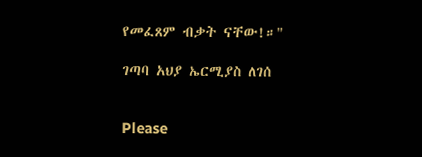የመፈጸም ብቃት ናቸው!።"

ገጣባ አህያ ኤርሚያስ ለገሰ


Please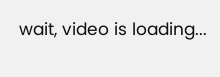wait, video is loading...